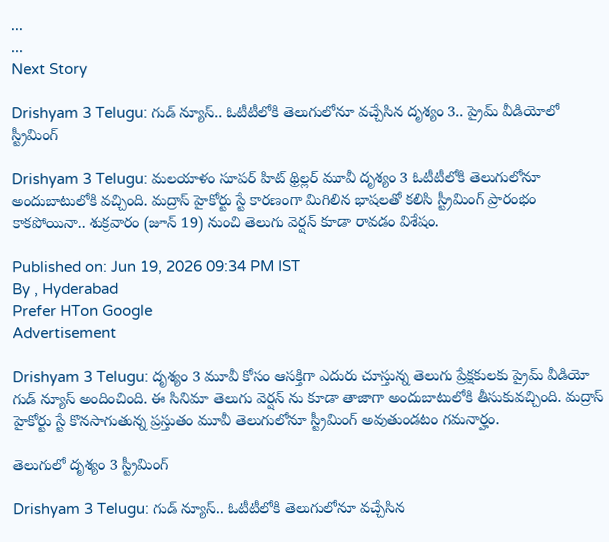...
...
Next Story

Drishyam 3 Telugu: గుడ్ న్యూస్.. ఓటీటీలోకి తెలుగులోనూ వచ్చేసిన దృశ్యం 3.. ప్రైమ్ వీడియోలో స్ట్రీమింగ్

Drishyam 3 Telugu: మలయాళం సూపర్ హిట్ థ్రిల్లర్ మూవీ దృశ్యం 3 ఓటీటీలోకి తెలుగులోనూ అందుబాటులోకి వచ్చింది. మద్రాస్ హైకోర్టు స్టే కారణంగా మిగిలిన భాషలతో కలిసి స్ట్రీమింగ్ ప్రారంభం కాకపోయినా.. శుక్రవారం (జూన్ 19) నుంచి తెలుగు వెర్షన్ కూడా రావడం విశేషం.

Published on: Jun 19, 2026 09:34 PM IST
By , Hyderabad
Prefer HTon Google
Advertisement

Drishyam 3 Telugu: దృశ్యం 3 మూవీ కోసం ఆసక్తిగా ఎదురు చూస్తున్న తెలుగు ప్రేక్షకులకు ప్రైమ్ వీడియో గుడ్ న్యూస్ అందించింది. ఈ సినిమా తెలుగు వెర్షన్ ను కూడా తాజాగా అందుబాటులోకి తీసుకువచ్చింది. మద్రాస్ హైకోర్టు స్టే కొనసాగుతున్న ప్రస్తుతం మూవీ తెలుగులోనూ స్ట్రీమింగ్ అవుతుండటం గమనార్హం.

తెలుగులో దృశ్యం 3 స్ట్రీమింగ్

Drishyam 3 Telugu: గుడ్ న్యూస్.. ఓటీటీలోకి తెలుగులోనూ వచ్చేసిన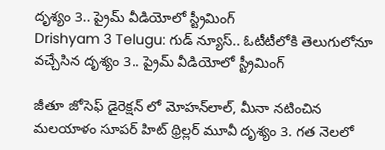దృశ్యం 3.. ప్రైమ్ వీడియోలో స్ట్రీమింగ్
Drishyam 3 Telugu: గుడ్ న్యూస్.. ఓటీటీలోకి తెలుగులోనూ వచ్చేసిన దృశ్యం 3.. ప్రైమ్ వీడియోలో స్ట్రీమింగ్

జీతూ జోసెఫ్ డైరెక్షన్ లో మోహన్‌లాల్, మీనా నటించిన మలయాళం సూపర్ హిట్ థ్రిల్లర్ మూవీ దృశ్యం 3. గత నెలలో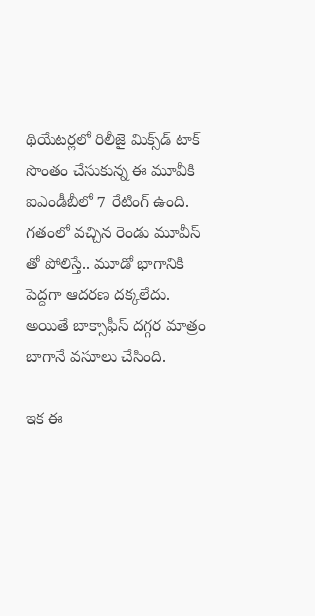థియేటర్లలో రిలీజై మిక్స్‌డ్ టాక్ సొంతం చేసుకున్న ఈ మూవీకి ఐఎండీబీలో 7 రేటింగ్ ఉంది. గతంలో వచ్చిన రెండు మూవీస్ తో పోలిస్తే.. మూడో భాగానికి పెద్దగా ఆదరణ దక్కలేదు. అయితే బాక్సాఫీస్ దగ్గర మాత్రం బాగానే వసూలు చేసింది.

ఇక ఈ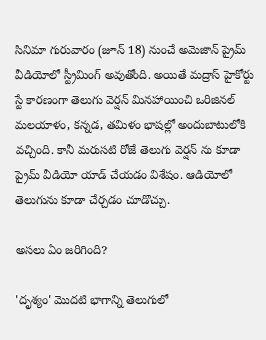సినిమా గురువారం (జూన్ 18) నుంచే అమెజాన్ ప్రైమ్ వీడియోలో స్ట్రీమింగ్ అవుతోంది. అయితే మద్రాస్ హైకోర్టు స్టే కారణంగా తెలుగు వెర్షన్ మినహాయించి ఒరిజినల్ మలయాళం, కన్నడ, తమిళం భాషల్లో అందుబాటులోకి వచ్చింది. కానీ మరుసటి రోజే తెలుగు వెర్షన్ ను కూడా ప్రైమ్ వీడియో యాడ్ చేయడం విశేషం. ఆడియోలో తెలుగును కూడా చేర్చడం చూడొచ్చు.

అసలు ఏం జరిగింది?

'దృశ్యం' మొదటి భాగాన్ని తెలుగులో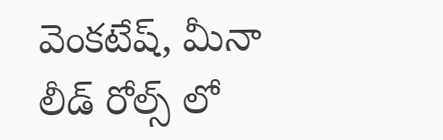వెంకటేష్, మీనా లీడ్ రోల్స్ లో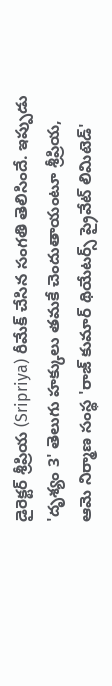డైరెక్టర్ శ్రీప్రియ (Sripriya) రీమేక్ చేసిన సంగతి తెలిసిందే. ఇప్పుడు 'దృశ్యం 3' తెలుగు హక్కులు తమకే చెందుతాయంటూ శ్రీప్రియ, ఆమె నిర్మాణ సంస్థ 'రాజ్ కుమార్ థియేటర్స్ ప్రైవేట్ లిమిటెడ్'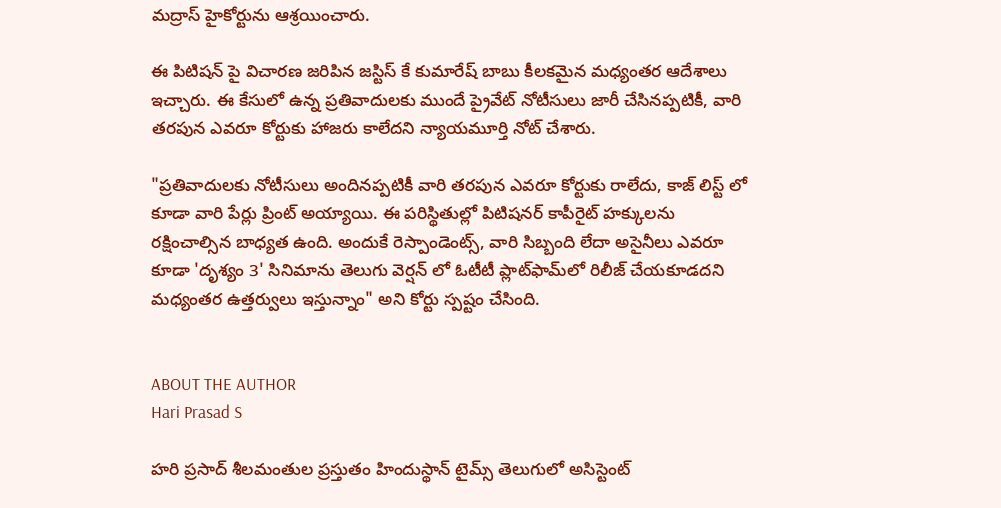మద్రాస్ హైకోర్టును ఆశ్రయించారు.

ఈ పిటిషన్ పై విచారణ జరిపిన జస్టిస్ కే కుమారేష్ బాబు కీలకమైన మధ్యంతర ఆదేశాలు ఇచ్చారు. ఈ కేసులో ఉన్న ప్రతివాదులకు ముందే ప్రైవేట్ నోటీసులు జారీ చేసినప్పటికీ, వారి తరపున ఎవరూ కోర్టుకు హాజరు కాలేదని న్యాయమూర్తి నోట్ చేశారు.

"ప్రతివాదులకు నోటీసులు అందినప్పటికీ వారి తరపున ఎవరూ కోర్టుకు రాలేదు, కాజ్ లిస్ట్ లో కూడా వారి పేర్లు ప్రింట్ అయ్యాయి. ఈ పరిస్థితుల్లో పిటిషనర్ కాపీరైట్ హక్కులను రక్షించాల్సిన బాధ్యత ఉంది. అందుకే రెస్పాండెంట్స్, వారి సిబ్బంది లేదా అసైనీలు ఎవరూ కూడా 'దృశ్యం 3' సినిమాను తెలుగు వెర్షన్ లో ఓటీటీ ప్లాట్‌ఫామ్‌లో రిలీజ్ చేయకూడదని మధ్యంతర ఉత్తర్వులు ఇస్తున్నాం" అని కోర్టు స్పష్టం చేసింది.


ABOUT THE AUTHOR
Hari Prasad S

హరి ప్రసాద్ శీలమంతుల ప్రస్తుతం హిందుస్థాన్ టైమ్స్ తెలుగులో అసిస్టెంట్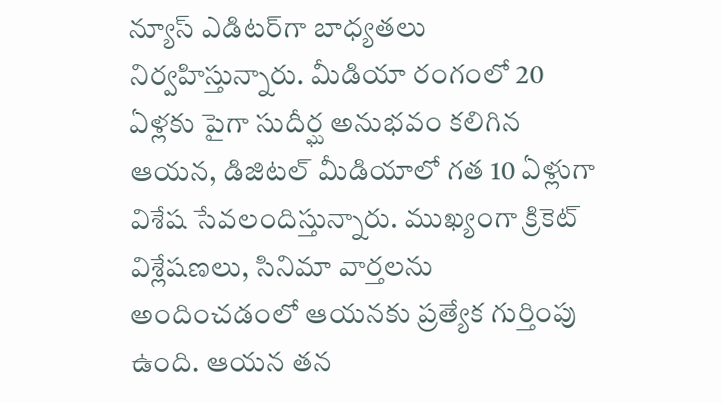న్యూస్ ఎడిటర్‌గా బాధ్యతలు నిర్వహిస్తున్నారు. మీడియా రంగంలో 20 ఏళ్లకు పైగా సుదీర్ఘ అనుభవం కలిగిన ఆయన, డిజిటల్ మీడియాలో గత 10 ఏళ్లుగా విశేష సేవలందిస్తున్నారు. ముఖ్యంగా క్రికెట్ విశ్లేషణలు, సినిమా వార్తలను అందించడంలో ఆయనకు ప్రత్యేక గుర్తింపు ఉంది. ఆయన తన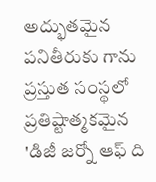అద్భుతమైన పనితీరుకు గాను ప్రస్తుత సంస్థలో ప్రతిష్టాత్మకమైన 'డిజీ జర్నో ఆఫ్ ది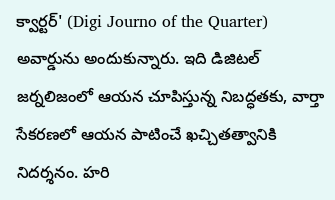క్వార్టర్' (Digi Journo of the Quarter) అవార్డును అందుకున్నారు. ఇది డిజిటల్ జర్నలిజంలో ఆయన చూపిస్తున్న నిబద్ధతకు, వార్తా సేకరణలో ఆయన పాటించే ఖచ్చితత్వానికి నిదర్శనం. హరి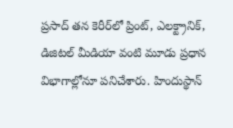ప్రసాద్ తన కెరీర్‌లో ప్రింట్, ఎలక్ట్రానిక్, డిజిటల్ మీడియా వంటి మూడు ప్రధాన విభాగాల్లోనూ పనిచేశారు. హిందుస్థాన్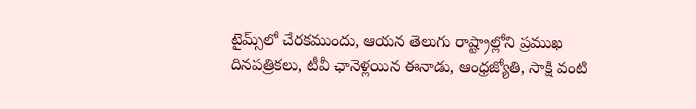టైమ్స్‌లో చేరకముందు, ఆయన తెలుగు రాష్ట్రాల్లోని ప్రముఖ దినపత్రికలు, టీవీ ఛానెళ్లయిన ఈనాడు, ఆంధ్రజ్యోతి, సాక్షి వంటి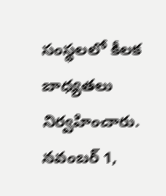సంస్థలలో కీలక బాధ్యతలు నిర్వహించారు. నవంబర్ 1,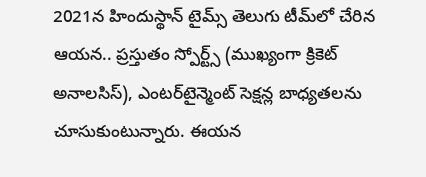2021న హిందుస్థాన్ టైమ్స్ తెలుగు టీమ్‌లో చేరిన ఆయన.. ప్రస్తుతం స్పోర్ట్స్ (ముఖ్యంగా క్రికెట్ అనాలసిస్), ఎంటర్‌టైన్మెంట్ సెక్షన్ల బాధ్యతలను చూసుకుంటున్నారు. ఈయన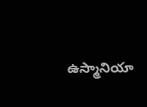ఉస్మానియా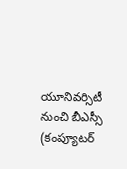యూనివర్సిటీ నుంచి బీఎస్సీ (కంప్యూటర్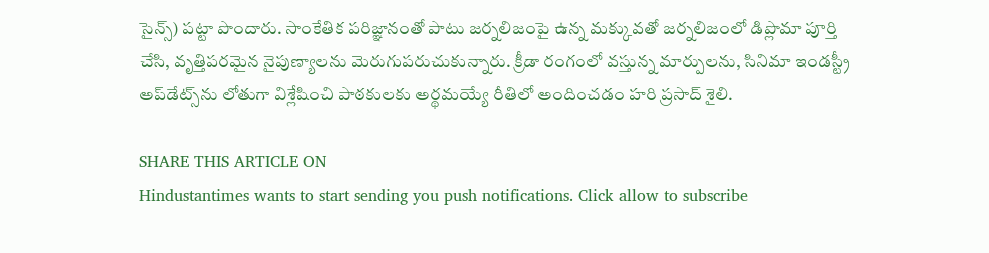సైన్స్) పట్టా పొందారు. సాంకేతిక పరిజ్ఞానంతో పాటు జర్నలిజంపై ఉన్న మక్కువతో జర్నలిజంలో డిప్లొమా పూర్తి చేసి, వృత్తిపరమైన నైపుణ్యాలను మెరుగుపరుచుకున్నారు. క్రీడా రంగంలో వస్తున్న మార్పులను, సినిమా ఇండస్ట్రీ అప్‌డేట్స్‌ను లోతుగా విశ్లేషించి పాఠకులకు అర్థమయ్యే రీతిలో అందించడం హరి ప్రసాద్ శైలి.

SHARE THIS ARTICLE ON
Hindustantimes wants to start sending you push notifications. Click allow to subscribe